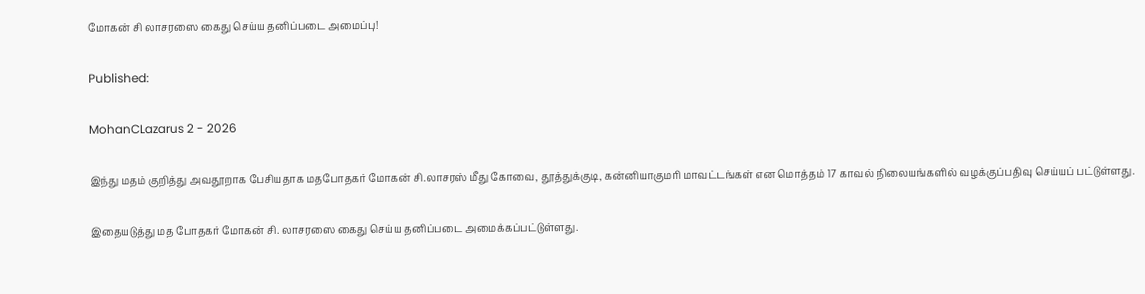மோகன் சி லாசரஸை கைது செய்ய தனிப்படை அமைப்பு!

Published:

MohanCLazarus 2 - 2026

இந்து மதம் குறித்து அவதூறாக பேசியதாக மதபோதகர் மோகன் சி.லாசரஸ் மீது கோவை, தூத்துக்குடி, கன்னியாகுமரி மாவட்டங்கள் என மொத்தம் 17 காவல் நிலையங்களில் வழக்குப்பதிவு செய்யப் பட்டுள்ளது.

இதையடுத்து மத போதகர் மோகன் சி. லாசரஸை கைது செய்ய தனிப்படை அமைக்கப்பட்டுள்ளது.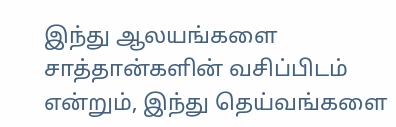இந்து ஆலயங்களை சாத்தான்களின் வசிப்பிடம் என்றும், இந்து தெய்வங்களை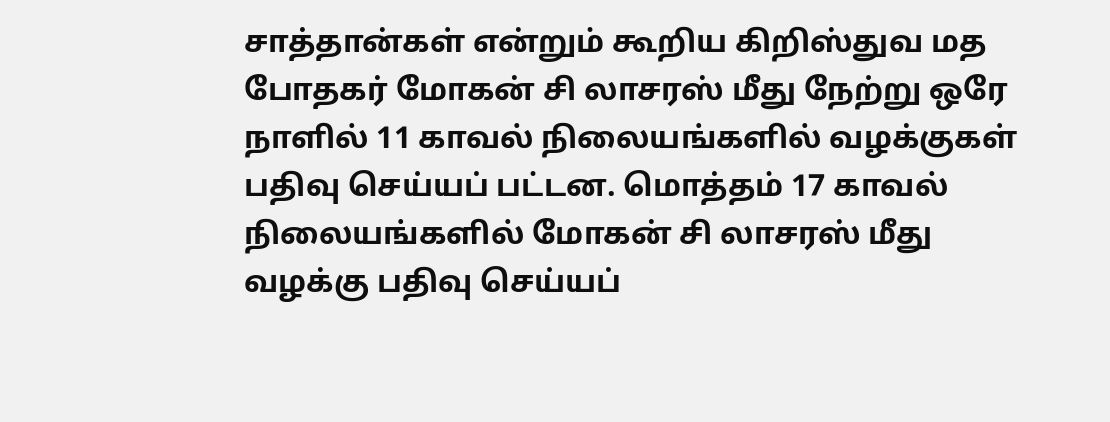சாத்தான்கள் என்றும் கூறிய கிறிஸ்துவ மத போதகர் மோகன் சி லாசரஸ் மீது நேற்று ஒரே நாளில் 11 காவல் நிலையங்களில் வழக்குகள் பதிவு செய்யப் பட்டன. மொத்தம் 17 காவல் நிலையங்களில் மோகன் சி லாசரஸ் மீது வழக்கு பதிவு செய்யப்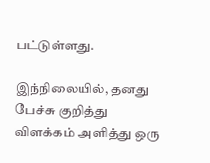பட்டுள்ளது.

இந்நிலையில், தனது பேச்சு குறித்து விளக்கம் அளித்து ஒரு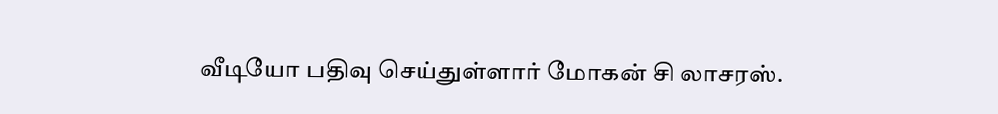வீடியோ பதிவு செய்துள்ளார் மோகன் சி லாசரஸ்.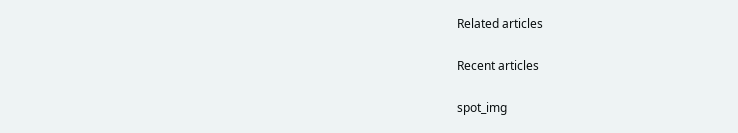Related articles

Recent articles

spot_img